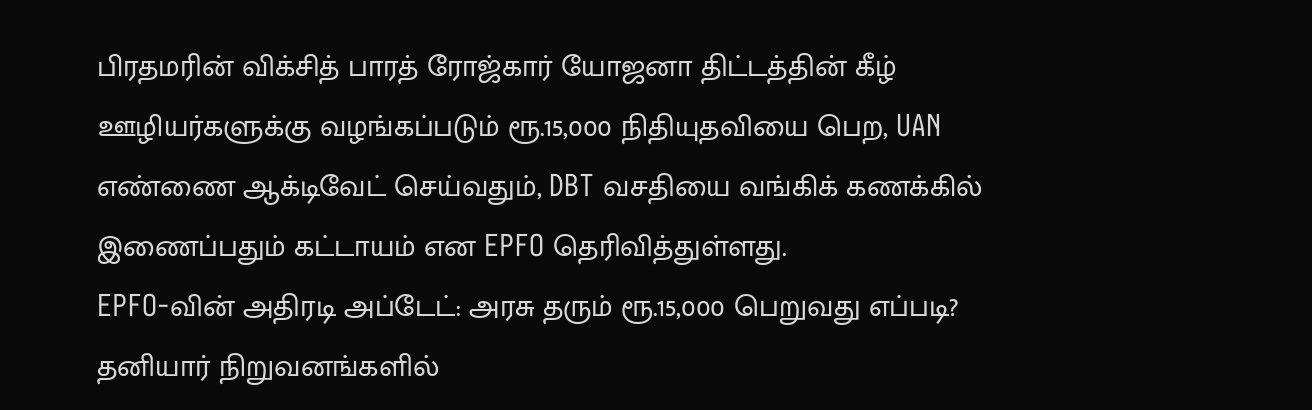பிரதமரின் விக்சித் பாரத் ரோஜ்கார் யோஜனா திட்டத்தின் கீழ் ஊழியர்களுக்கு வழங்கப்படும் ரூ.15,000 நிதியுதவியை பெற, UAN எண்ணை ஆக்டிவேட் செய்வதும், DBT வசதியை வங்கிக் கணக்கில் இணைப்பதும் கட்டாயம் என EPFO தெரிவித்துள்ளது.
EPFO-வின் அதிரடி அப்டேட்: அரசு தரும் ரூ.15,000 பெறுவது எப்படி?
தனியார் நிறுவனங்களில்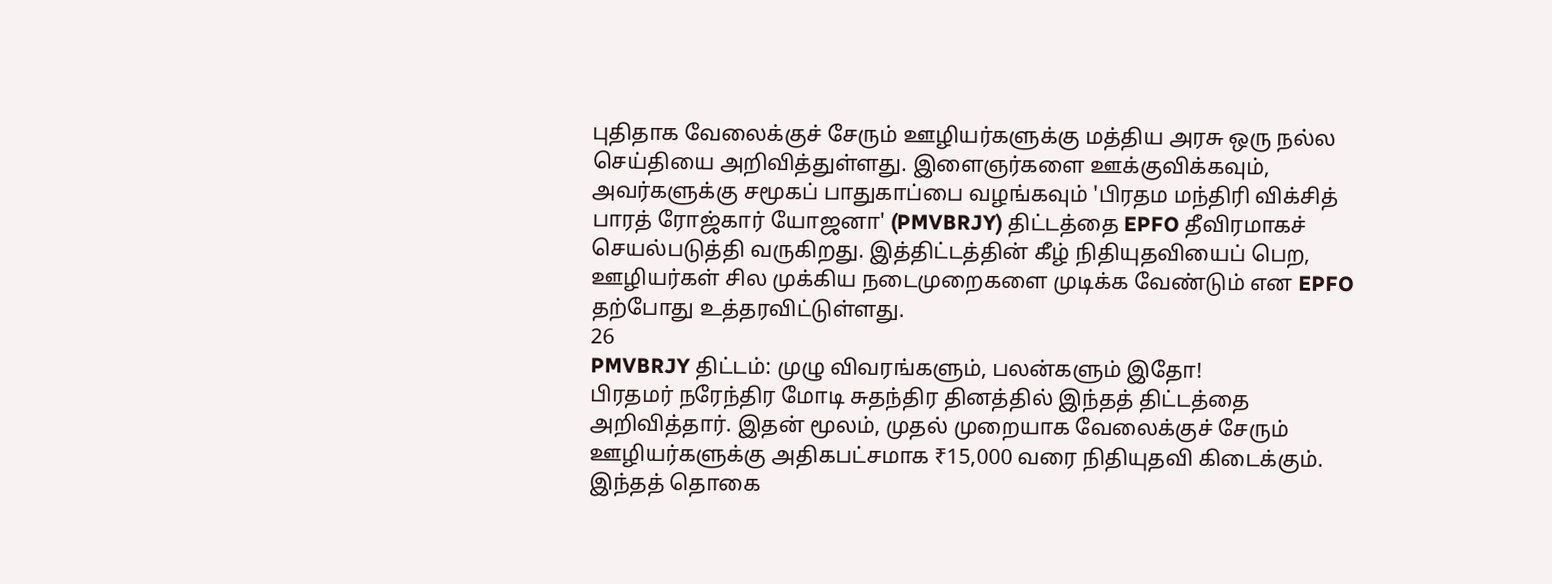புதிதாக வேலைக்குச் சேரும் ஊழியர்களுக்கு மத்திய அரசு ஒரு நல்ல செய்தியை அறிவித்துள்ளது. இளைஞர்களை ஊக்குவிக்கவும், அவர்களுக்கு சமூகப் பாதுகாப்பை வழங்கவும் 'பிரதம மந்திரி விக்சித் பாரத் ரோஜ்கார் யோஜனா' (PMVBRJY) திட்டத்தை EPFO தீவிரமாகச் செயல்படுத்தி வருகிறது. இத்திட்டத்தின் கீழ் நிதியுதவியைப் பெற, ஊழியர்கள் சில முக்கிய நடைமுறைகளை முடிக்க வேண்டும் என EPFO தற்போது உத்தரவிட்டுள்ளது.
26
PMVBRJY திட்டம்: முழு விவரங்களும், பலன்களும் இதோ!
பிரதமர் நரேந்திர மோடி சுதந்திர தினத்தில் இந்தத் திட்டத்தை அறிவித்தார். இதன் மூலம், முதல் முறையாக வேலைக்குச் சேரும் ஊழியர்களுக்கு அதிகபட்சமாக ₹15,000 வரை நிதியுதவி கிடைக்கும். இந்தத் தொகை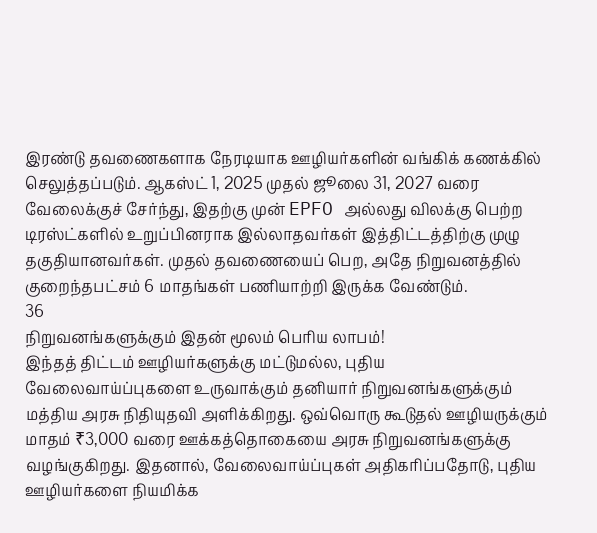இரண்டு தவணைகளாக நேரடியாக ஊழியர்களின் வங்கிக் கணக்கில் செலுத்தப்படும். ஆகஸ்ட் 1, 2025 முதல் ஜூலை 31, 2027 வரை வேலைக்குச் சேர்ந்து, இதற்கு முன் EPFO அல்லது விலக்கு பெற்ற டிரஸ்ட்களில் உறுப்பினராக இல்லாதவர்கள் இத்திட்டத்திற்கு முழு தகுதியானவர்கள். முதல் தவணையைப் பெற, அதே நிறுவனத்தில் குறைந்தபட்சம் 6 மாதங்கள் பணியாற்றி இருக்க வேண்டும்.
36
நிறுவனங்களுக்கும் இதன் மூலம் பெரிய லாபம்!
இந்தத் திட்டம் ஊழியர்களுக்கு மட்டுமல்ல, புதிய வேலைவாய்ப்புகளை உருவாக்கும் தனியார் நிறுவனங்களுக்கும் மத்திய அரசு நிதியுதவி அளிக்கிறது. ஒவ்வொரு கூடுதல் ஊழியருக்கும் மாதம் ₹3,000 வரை ஊக்கத்தொகையை அரசு நிறுவனங்களுக்கு வழங்குகிறது. இதனால், வேலைவாய்ப்புகள் அதிகரிப்பதோடு, புதிய ஊழியர்களை நியமிக்க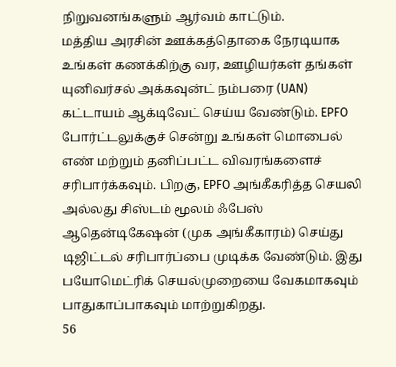நிறுவனங்களும் ஆர்வம் காட்டும்.
மத்திய அரசின் ஊக்கத்தொகை நேரடியாக உங்கள் கணக்கிற்கு வர, ஊழியர்கள் தங்கள் யுனிவர்சல் அக்கவுன்ட் நம்பரை (UAN) கட்டாயம் ஆக்டிவேட் செய்ய வேண்டும். EPFO போர்ட்டலுக்குச் சென்று உங்கள் மொபைல் எண் மற்றும் தனிப்பட்ட விவரங்களைச் சரிபார்க்கவும். பிறகு, EPFO அங்கீகரித்த செயலி அல்லது சிஸ்டம் மூலம் ஃபேஸ் ஆதென்டிகேஷன் (முக அங்கீகாரம்) செய்து டிஜிட்டல் சரிபார்ப்பை முடிக்க வேண்டும். இது பயோமெட்ரிக் செயல்முறையை வேகமாகவும் பாதுகாப்பாகவும் மாற்றுகிறது.
56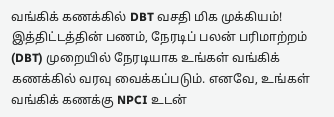வங்கிக் கணக்கில் DBT வசதி மிக முக்கியம்!
இத்திட்டத்தின் பணம், நேரடிப் பலன் பரிமாற்றம் (DBT) முறையில் நேரடியாக உங்கள் வங்கிக் கணக்கில் வரவு வைக்கப்படும். எனவே, உங்கள் வங்கிக் கணக்கு NPCI உடன்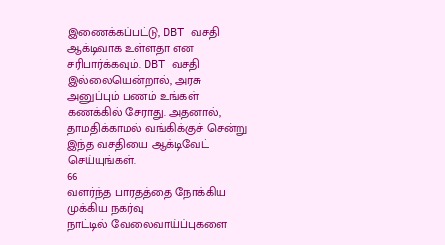இணைக்கப்பட்டு, DBT வசதி ஆக்டிவாக உள்ளதா என சரிபார்க்கவும். DBT வசதி இல்லையென்றால், அரசு அனுப்பும் பணம் உங்கள் கணக்கில் சேராது. அதனால், தாமதிக்காமல் வங்கிக்குச் சென்று இந்த வசதியை ஆக்டிவேட் செய்யுங்கள்.
66
வளர்ந்த பாரதத்தை நோக்கிய முக்கிய நகர்வு
நாட்டில் வேலைவாய்ப்புகளை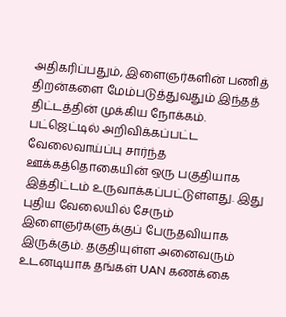அதிகரிப்பதும், இளைஞர்களின் பணித் திறன்களை மேம்படுத்துவதும் இந்தத் திட்டத்தின் முக்கிய நோக்கம். பட்ஜெட்டில் அறிவிக்கப்பட்ட வேலைவாய்ப்பு சார்ந்த ஊக்கத்தொகையின் ஒரு பகுதியாக இத்திட்டம் உருவாக்கப்பட்டுள்ளது. இது புதிய வேலையில் சேரும் இளைஞர்களுக்குப் பேருதவியாக இருக்கும். தகுதியுள்ள அனைவரும் உடனடியாக தங்கள் UAN கணக்கை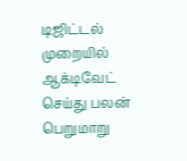டிஜிட்டல் முறையில் ஆக்டிவேட் செய்து பலன் பெறுமாறு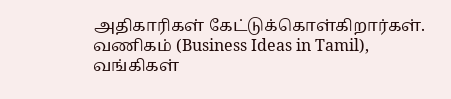அதிகாரிகள் கேட்டுக்கொள்கிறார்கள்.
வணிகம் (Business Ideas in Tamil), வங்கிகள்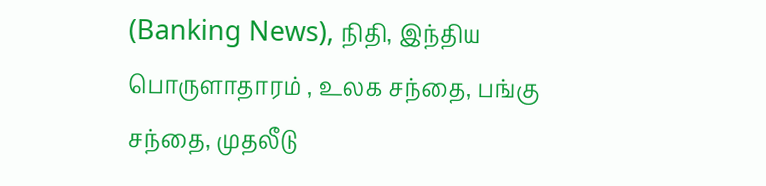(Banking News), நிதி, இந்திய பொருளாதாரம் , உலக சந்தை, பங்கு சந்தை, முதலீடு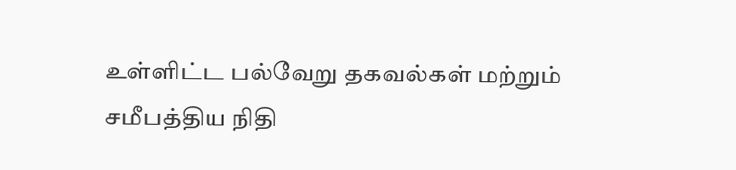உள்ளிட்ட பல்வேறு தகவல்கள் மற்றும் சமீபத்திய நிதி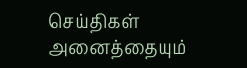செய்திகள் அனைத்தையும்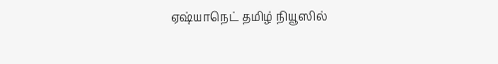ஏஷ்யாநெட் தமிழ் நியூஸில்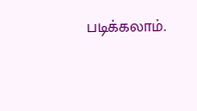படிக்கலாம்.